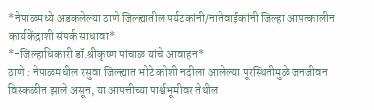*नेपाळमध्ये अडकलेल्या ठाणे जिल्ह्यातील पर्यटकांनी/नातेवाईकांनी जिल्हा आपत्कालीन कार्यकेंद्राशी संपर्क साधावा*
*-जिल्हाधिकारी डॉ.श्रीकृष्ण पांचाळ यांचे आवाहन*
ठाणे : नेपाळमधील रसुवा जिल्ह्यात भोटे कोशी नदीला आलेल्या पूरस्थितीमुळे जनजीवन विस्कळीत झाले असून, या आपत्तीच्या पार्श्वभूमीवर तेथील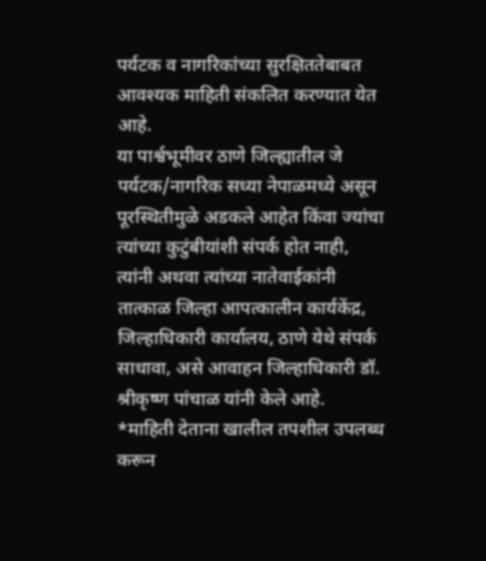पर्यटक व नागरिकांच्या सुरक्षिततेबाबत आवश्यक माहिती संकलित करण्यात येत आहे.
या पार्श्वभूमीवर ठाणे जिल्ह्यातील जे पर्यटक/नागरिक सध्या नेपाळमध्ये असून पूरस्थितीमुळे अडकले आहेत किंवा ज्यांचा त्यांच्या कुटुंबीयांशी संपर्क होत नाही, त्यांनी अथवा त्यांच्या नातेवाईकांनी तात्काळ जिल्हा आपत्कालीन कार्यकेंद्र, जिल्हाधिकारी कार्यालय, ठाणे येथे संपर्क साधावा, असे आवाहन जिल्हाधिकारी डॉ. श्रीकृष्ण पांचाळ यांनी केले आहे.
*माहिती देताना खालील तपशील उपलब्ध करून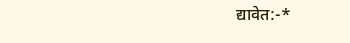द्यावेत:-*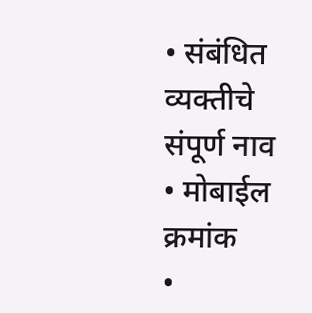• संबंधित व्यक्तीचे संपूर्ण नाव
• मोबाईल क्रमांक
•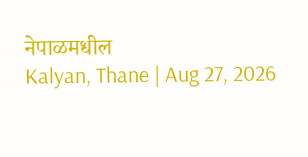नेपाळमधील
Kalyan, Thane | Aug 27, 2026